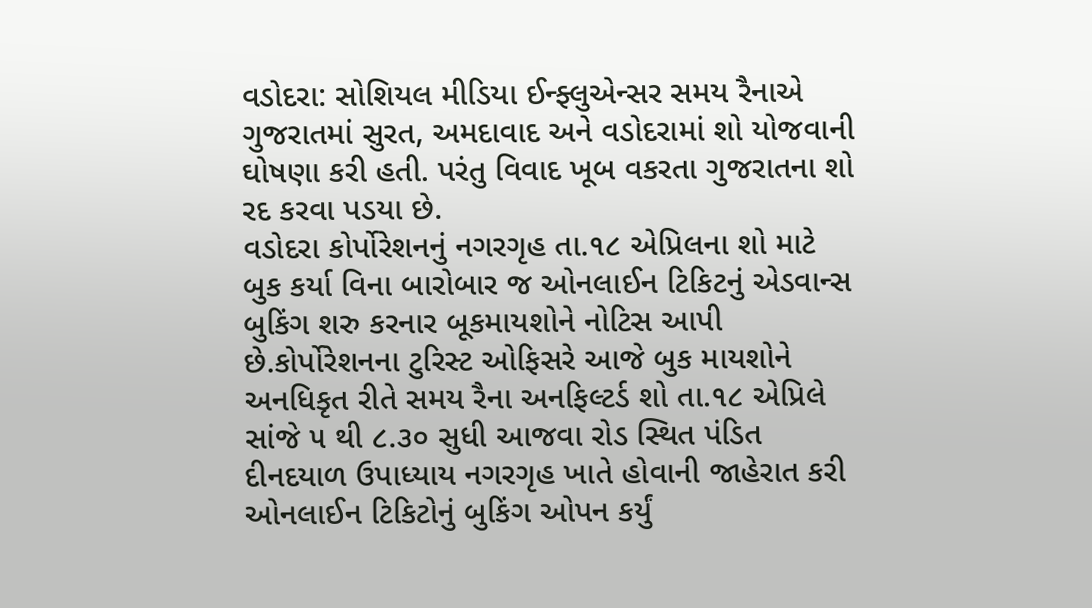વડોદરા: સોશિયલ મીડિયા ઈન્ફ્લુએન્સર સમય રૈનાએ ગુજરાતમાં સુરત, અમદાવાદ અને વડોદરામાં શો યોજવાની ઘોષણા કરી હતી. પરંતુ વિવાદ ખૂબ વકરતા ગુજરાતના શો રદ કરવા પડયા છે.
વડોદરા કોર્પોરેશનનું નગરગૃહ તા.૧૮ એપ્રિલના શો માટે બુક કર્યા વિના બારોબાર જ ઓનલાઈન ટિકિટનું એડવાન્સ બુકિંગ શરુ કરનાર બૂકમાયશોને નોટિસ આપી છે.કોર્પોરેશનના ટુરિસ્ટ ઓફિસરે આજે બુક માયશોને અનધિકૃત રીતે સમય રૈના અનફિલ્ટર્ડ શો તા.૧૮ એપ્રિલે સાંજે ૫ થી ૮.૩૦ સુધી આજવા રોડ સ્થિત પંડિત દીનદયાળ ઉપાધ્યાય નગરગૃહ ખાતે હોવાની જાહેરાત કરી ઓનલાઈન ટિકિટોનું બુકિંગ ઓપન કર્યું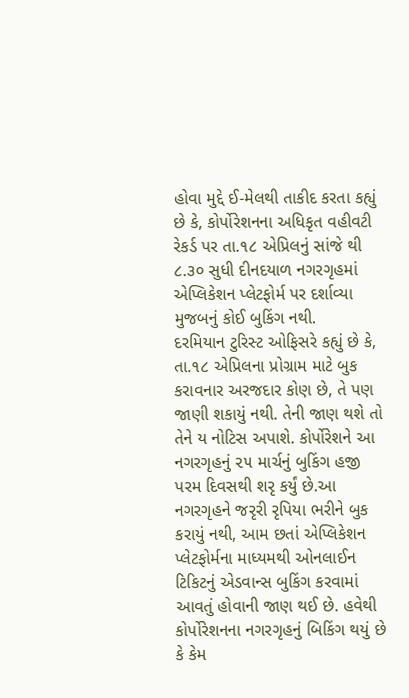હોવા મુદ્દે ઈ-મેલથી તાકીદ કરતા કહ્યું છે કે, કોર્પોરેશનના અધિકૃત વહીવટી રેકર્ડ પર તા.૧૮ એપ્રિલનું સાંજે થી ૮.૩૦ સુધી દીનદયાળ નગરગૃહમાં એપ્લિકેશન પ્લેટફોર્મ પર દર્શાવ્યા મુજબનું કોઈ બુકિંગ નથી.
દરમિયાન ટુરિસ્ટ ઓફિસરે કહ્યું છે કે, તા.૧૮ એપ્રિલના પ્રોગ્રામ માટે બુક કરાવનાર અરજદાર કોણ છે, તે પણ જાણી શકાયું નથી. તેની જાણ થશે તો તેને ય નોટિસ અપાશે. કોર્પોરેશને આ નગરગૃહનું ૨૫ માર્ચનું બુકિંગ હજી પરમ દિવસથી શરૃ કર્યું છે.આ નગરગૃહને જરૃરી રૃપિયા ભરીને બુક કરાયું નથી, આમ છતાં એપ્લિકેશન પ્લેટફોર્મના માધ્યમથી ઓનલાઈન ટિકિટનું એડવાન્સ બુકિંગ કરવામાં આવતું હોવાની જાણ થઈ છે. હવેથી કોર્પોરેશનના નગરગૃહનું બિકિંગ થયું છે કે કેમ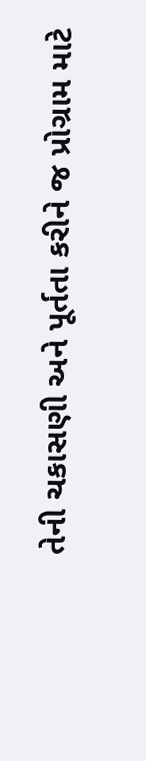તેની ચકાસણી અને પૂર્તતા કરીને જ પ્રોગ્રામ માટે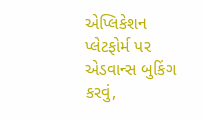એપ્લિકેશન પ્લેટફોર્મ પર એડવાન્સ બુકિંગ કરવું,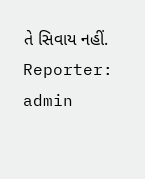તે સિવાય નહીં.
Reporter: admin